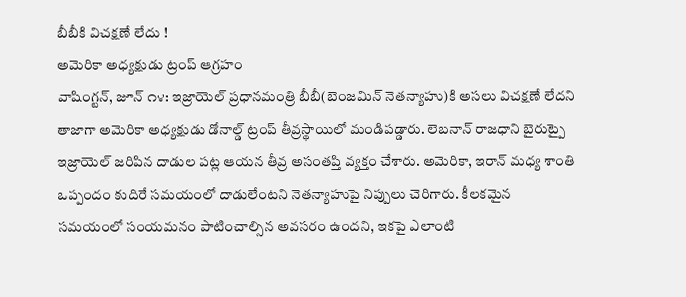బీబీకి విచక్షణే లేదు !
అమెరికా అధ్యక్షుడు ట్రంప్ ఆగ్రహం
వాషింగ్టన్, జూన్ ౧౪: ఇజ్రాయెల్ ప్రధానమంత్రి బీబీ(బెంజమిన్ నెతన్యాహు)కి అసలు విచక్షణే లేదని తాజాగా అమెరికా అధ్యక్షుడు డోనాల్డ్ ట్రంప్ తీవ్రస్థాయిలో మండిపడ్డారు. లెబనాన్ రాజధాని బైరుట్పై ఇజ్రాయెల్ జరిపిన దాడుల పట్ల ఆయన తీవ్ర అసంతప్తి వ్యక్తం చేశారు. అమెరికా, ఇరాన్ మధ్య శాంతి ఒప్పందం కుదిరే సమయంలో దాడులేంటని నెతన్యాహుపై నిప్పులు చెరిగారు. కీలకమైన సమయంలో సంయమనం పాటించాల్సిన అవసరం ఉందని, ఇకపై ఎలాంటి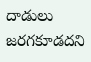దాడులు జరగకూడదని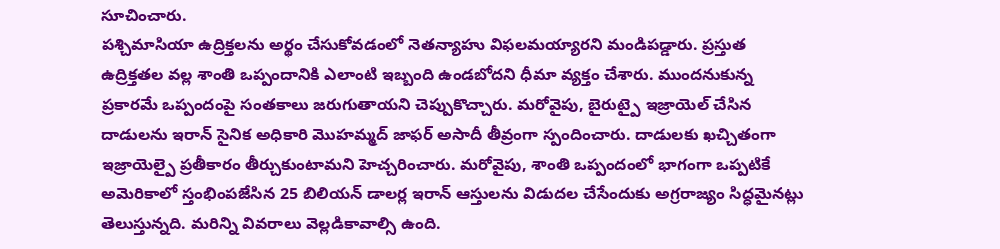సూచించారు.
పశ్చిమాసియా ఉద్రిక్తలను అర్థం చేసుకోవడంలో నెతన్యాహు విఫలమయ్యారని మండిపడ్డారు. ప్రస్తుత ఉద్రిక్తతల వల్ల శాంతి ఒప్పందానికి ఎలాంటి ఇబ్బంది ఉండబోదని ధీమా వ్యక్తం చేశారు. ముందనుకున్న ప్రకారమే ఒప్పందంపై సంతకాలు జరుగుతాయని చెప్పుకొచ్చారు. మరోవైపు, బైరుట్పై ఇజ్రాయెల్ చేసిన దాడులను ఇరాన్ సైనిక అధికారి మొహమ్మద్ జాఫర్ అసాదీ తీవ్రంగా స్పందించారు. దాడులకు ఖచ్చితంగా ఇజ్రాయెల్పై ప్రతీకారం తీర్చుకుంటామని హెచ్చరించారు. మరోవైపు, శాంతి ఒప్పందంలో భాగంగా ఒప్పటికే అమెరికాలో స్తంభింపజేసిన 25 బిలియన్ డాలర్ల ఇరాన్ ఆస్తులను విడుదల చేసేందుకు అగ్రరాజ్యం సిద్ధమైనట్లు తెలుస్తున్నది. మరిన్ని వివరాలు వెల్లడికావాల్సి ఉంది.